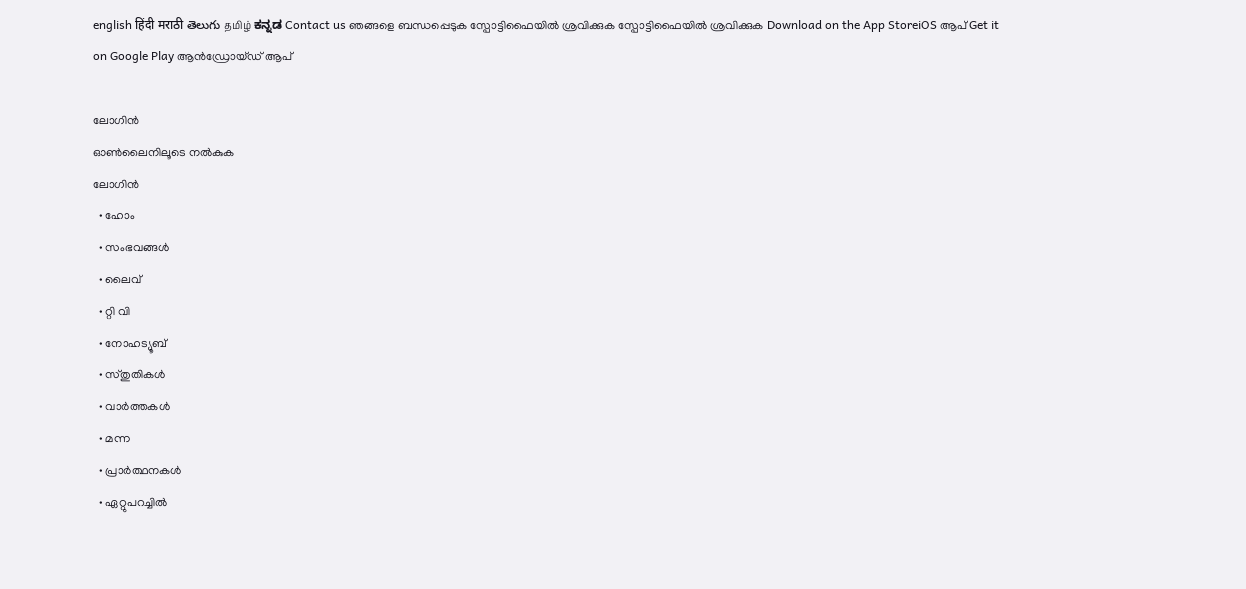english हिंदी मराठी తెలుగు தமிழ் ಕನ್ನಡ Contact us ഞങ്ങളെ ബന്ധപ്പെടുക സ്പോട്ടിഫൈയില്‍ ശ്രവിക്കുക സ്പോട്ടിഫൈയില്‍ ശ്രവിക്കുക Download on the App StoreiOS ആപ് Get it on Google Play ആന്‍ഡ്രോയ്ഡ് ആപ്

ലോഗിൻ
ഓണ്‍ലൈനിലൂടെ നല്‍കുക
ലോഗിൻ
  • ഹോം
  • സംഭവങ്ങള്‍
  • ലൈവ്
  • റ്റി വി
  • നോഹട്യൂബ്
  • സ്തുതികള്‍
  • വാര്‍ത്തകള്‍
  • മന്ന
  • പ്രാര്‍ത്ഥനകള്‍
  • ഏറ്റുപറച്ചില്‍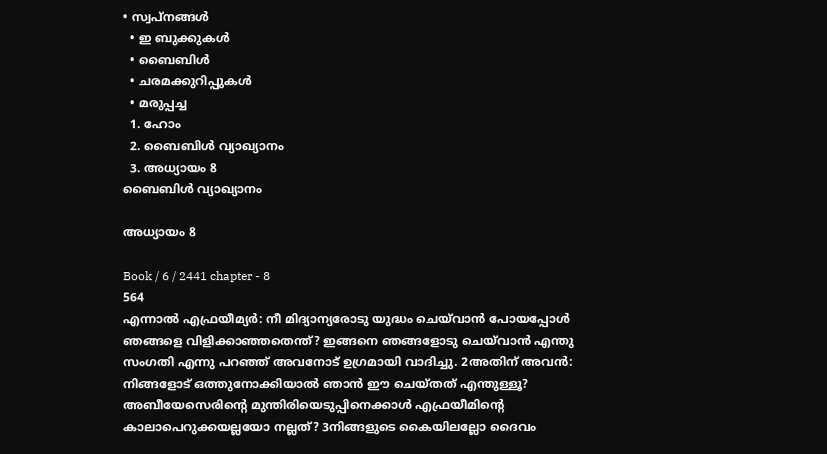• സ്വപ്‌നങ്ങള്‍
  • ഇ ബുക്കുകള്‍
  • ബൈബിൾ
  • ചരമക്കുറിപ്പുകള്‍
  • മരുപ്പച്ച
  1. ഹോം
  2. ബൈബിൾ വ്യാഖ്യാനം
  3. അധ്യായം 8
ബൈബിൾ വ്യാഖ്യാനം

അധ്യായം 8

Book / 6 / 2441 chapter - 8
564
എന്നാൽ എഫ്രയീമ്യർ: നീ മിദ്യാന്യരോടു യുദ്ധം ചെയ്‍വാൻ പോയപ്പോൾ ഞങ്ങളെ വിളിക്കാഞ്ഞതെന്ത്? ഇങ്ങനെ ഞങ്ങളോടു ചെയ്‍വാൻ എന്തു സംഗതി എന്നു പറഞ്ഞ് അവനോട് ഉഗ്രമായി വാദിച്ചു. 2അതിന് അവൻ: നിങ്ങളോട് ഒത്തുനോക്കിയാൽ ഞാൻ ഈ ചെയ്തത് എന്തുള്ളൂ? അബീയേസെരിന്‍റെ മുന്തിരിയെടുപ്പിനെക്കാൾ എഫ്രയീമിന്‍റെ കാലാപെറുക്കയല്ലയോ നല്ലത്? 3നിങ്ങളുടെ കൈയിലല്ലോ ദൈവം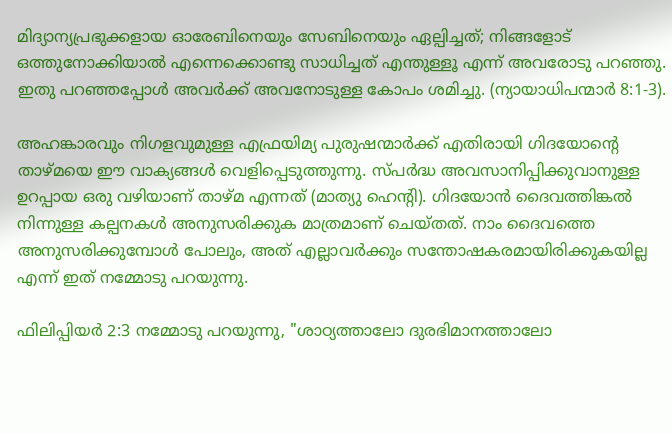മിദ്യാന്യപ്രഭുക്കളായ ഓരേബിനെയും സേബിനെയും ഏല്പിച്ചത്; നിങ്ങളോട് ഒത്തുനോക്കിയാൽ എന്നെക്കൊണ്ടു സാധിച്ചത് എന്തുള്ളൂ എന്ന് അവരോടു പറഞ്ഞു. ഇതു പറഞ്ഞപ്പോൾ അവർക്ക് അവനോടുള്ള കോപം ശമിച്ചു. (ന്യായാധിപന്മാര്‍ 8:1-3).

അഹങ്കാരവും നിഗളവുമുള്ള എഫ്രയിമ്യ പുരുഷന്മാര്‍ക്ക് എതിരായി ഗിദയോന്‍റെ താഴ്മയെ ഈ വാക്യങ്ങള്‍ വെളിപ്പെടുത്തുന്നു. സ്പര്‍ദ്ധ അവസാനിപ്പിക്കുവാനുള്ള ഉറപ്പായ ഒരു വഴിയാണ് താഴ്മ എന്നത് (മാത്യു ഹെന്റി). ഗിദയോന്‍ ദൈവത്തിങ്കല്‍ നിന്നുള്ള കല്പനകള്‍ അനുസരിക്കുക മാത്രമാണ് ചെയ്തത്. നാം ദൈവത്തെ അനുസരിക്കുമ്പോള്‍ പോലും, അത് എല്ലാവര്‍ക്കും സന്തോഷകരമായിരിക്കുകയില്ല എന്ന് ഇത് നമ്മോടു പറയുന്നു.

ഫിലിപ്പിയര്‍ 2:3 നമ്മോടു പറയുന്നു, "ശാഠ്യത്താലോ ദുരഭിമാനത്താലോ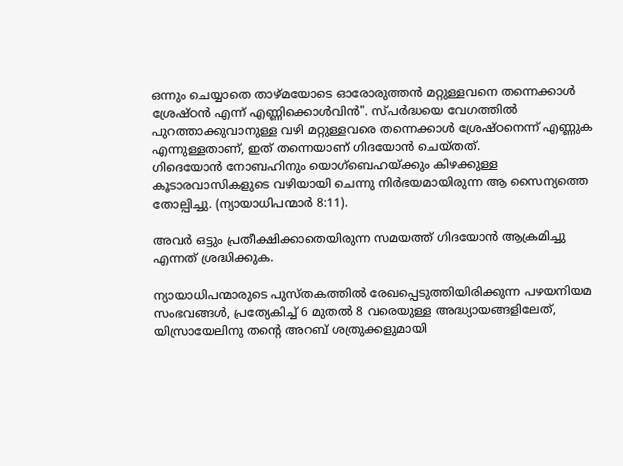ഒന്നും ചെയ്യാതെ താഴ്മയോടെ ഓരോരുത്തൻ മറ്റുള്ളവനെ തന്നെക്കാൾ ശ്രേഷ്ഠൻ എന്ന് എണ്ണിക്കൊൾവിൻ". സ്പര്‍ദ്ധയെ വേഗത്തില്‍ പുറത്താക്കുവാനുള്ള വഴി മറ്റുള്ളവരെ തന്നെക്കാള്‍ ശ്രേഷ്ഠനെന്ന് എണ്ണുക എന്നുള്ളതാണ്, ഇത് തന്നെയാണ് ഗിദയോന്‍ ചെയ്തത്.
ഗിദെയോൻ നോബഹിനും യൊഗ്ബെഹയ്ക്കും കിഴക്കുള്ള കൂടാരവാസികളുടെ വഴിയായി ചെന്നു നിർഭയമായിരുന്ന ആ സൈന്യത്തെ തോല്പിച്ചു. (ന്യായാധിപന്മാര്‍ 8:11).

അവര്‍ ഒട്ടും പ്രതീക്ഷിക്കാതെയിരുന്ന സമയത്ത് ഗിദയോന്‍ ആക്രമിച്ചു എന്നത് ശ്രദ്ധിക്കുക.

ന്യായാധിപന്മാരുടെ പുസ്തകത്തില്‍ രേഖപ്പെടുത്തിയിരിക്കുന്ന പഴയനിയമ സംഭവങ്ങള്‍, പ്രത്യേകിച്ച് 6 മുതല്‍ 8 വരെയുള്ള അദ്ധ്യായങ്ങളിലേത്, യിസ്രായേലിനു തന്‍റെ അറബ് ശത്രുക്കളുമായി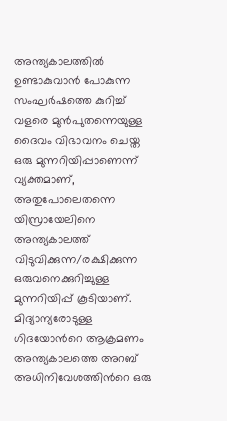അന്ത്യകാലത്തില്‍ ഉണ്ടാകുവാന്‍ പോകുന്ന സംഘര്‍ഷത്തെ കുറിച്ച് വളരെ മുന്‍പുതന്നെയുള്ള ദൈവം വിഭാവനം ചെയ്ത ഒരു മുന്നറിയിപ്പാണെന്ന് വ്യക്തമാണ്, അതുപോലെതന്നെ യിസ്രായേലിനെ അന്ത്യകാലത്ത് വിടുവിക്കുന്ന/രക്ഷിക്കുന്ന ഒരുവനെക്കുറിച്ചുള്ള മുന്നറിയിപ്പ് കൂടിയാണ്. മിദ്യാന്യരോടുള്ള ഗിദയോന്‍റെ ആക്രമണം അന്ത്യകാലത്തെ അറബ് അധിനിവേശത്തിന്‍റെ ഒരു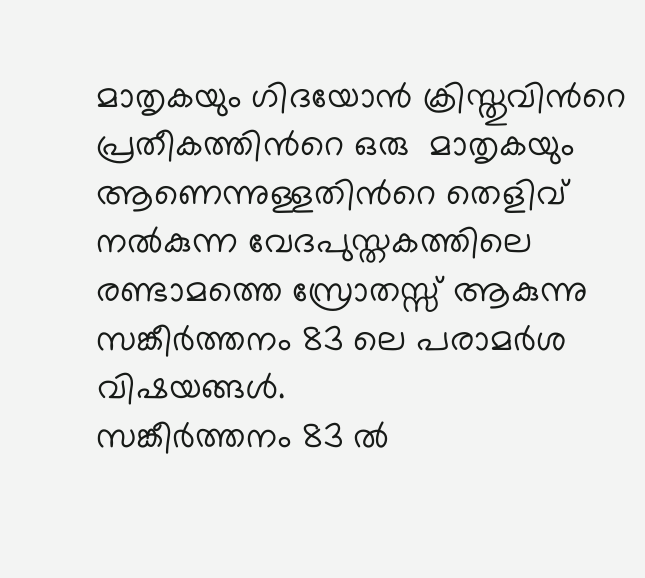മാതൃകയും ഗിദയോന്‍ ക്രിസ്തുവിന്‍റെ പ്രതീകത്തിന്‍റെ ഒരു  മാതൃകയും ആണെന്നുള്ളതിന്‍റെ തെളിവ് നല്‍കുന്ന വേദപുസ്തകത്തിലെ രണ്ടാമത്തെ സ്രോതസ്സ് ആകുന്നു സങ്കീര്‍ത്തനം 83 ലെ പരാമര്‍ശ വിഷയങ്ങള്‍.
സങ്കീര്‍ത്തനം 83 ല്‍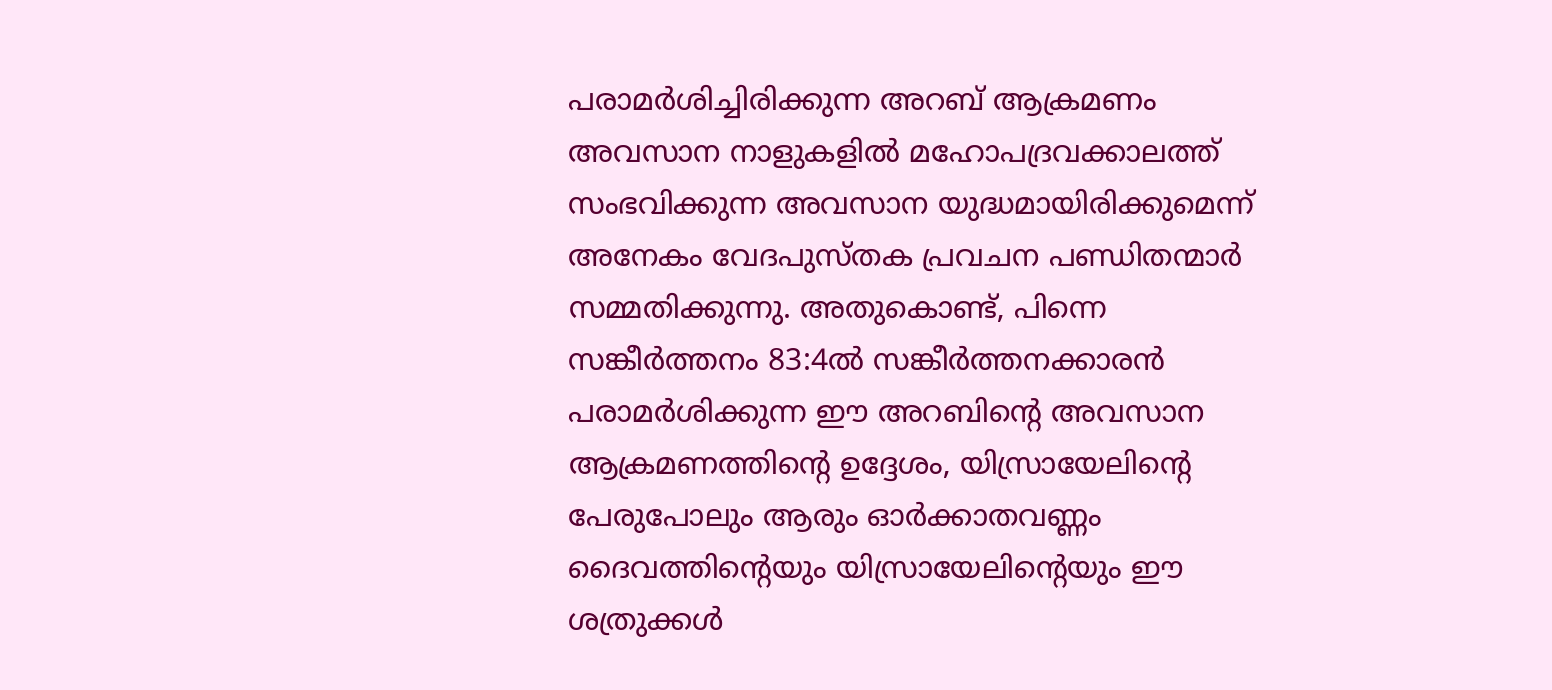പരാമര്‍ശിച്ചിരിക്കുന്ന അറബ് ആക്രമണം അവസാന നാളുകളില്‍ മഹോപദ്രവക്കാലത്ത് സംഭവിക്കുന്ന അവസാന യുദ്ധമായിരിക്കുമെന്ന് അനേകം വേദപുസ്തക പ്രവചന പണ്ഡിതന്മാര്‍ സമ്മതിക്കുന്നു. അതുകൊണ്ട്, പിന്നെ സങ്കീര്‍ത്തനം 83:4ല്‍ സങ്കീര്‍ത്തനക്കാരന്‍ പരാമര്‍ശിക്കുന്ന ഈ അറബിന്‍റെ അവസാന ആക്രമണത്തിന്‍റെ ഉദ്ദേശം, യിസ്രായേലിന്‍റെ പേരുപോലും ആരും ഓര്‍ക്കാതവണ്ണം ദൈവത്തിന്‍റെയും യിസ്രായേലിന്‍റെയും ഈ ശത്രുക്കള്‍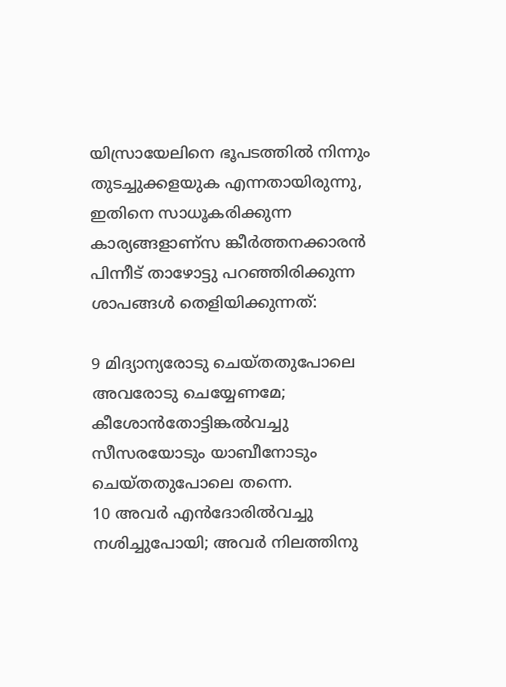യിസ്രായേലിനെ ഭൂപടത്തില്‍ നിന്നും തുടച്ചുക്കളയുക എന്നതായിരുന്നു, ഇതിനെ സാധൂകരിക്കുന്ന കാര്യങ്ങളാണ്സ ങ്കീര്‍ത്തനക്കാരന്‍  പിന്നീട് താഴോട്ടു പറഞ്ഞിരിക്കുന്ന ശാപങ്ങള്‍ തെളിയിക്കുന്നത്:

9 മിദ്യാന്യരോടു ചെയ്തതുപോലെ അവരോടു ചെയ്യേണമേ; കീശോൻതോട്ടിങ്കൽവച്ചു സീസരയോടും യാബീനോടും ചെയ്തതുപോലെ തന്നെ.
10 അവർ എൻദോരിൽവച്ചു നശിച്ചുപോയി; അവർ നിലത്തിനു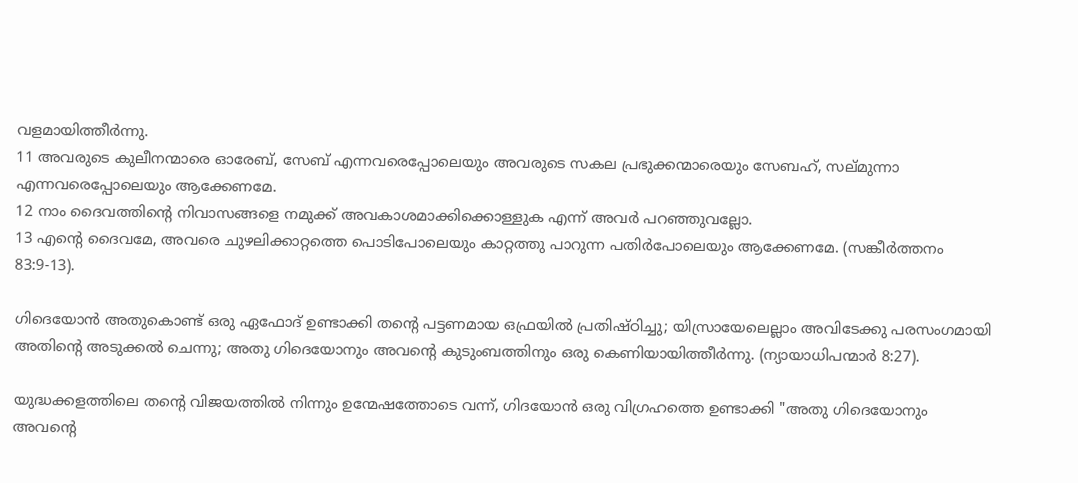വളമായിത്തീർന്നു.
11 അവരുടെ കുലീനന്മാരെ ഓരേബ്, സേബ് എന്നവരെപ്പോലെയും അവരുടെ സകല പ്രഭുക്കന്മാരെയും സേബഹ്, സല്മുന്നാ എന്നവരെപ്പോലെയും ആക്കേണമേ.
12 നാം ദൈവത്തിന്‍റെ നിവാസങ്ങളെ നമുക്ക് അവകാശമാക്കിക്കൊള്ളുക എന്ന് അവർ പറഞ്ഞുവല്ലോ.
13 എന്‍റെ ദൈവമേ, അവരെ ചുഴലിക്കാറ്റത്തെ പൊടിപോലെയും കാറ്റത്തു പാറുന്ന പതിർപോലെയും ആക്കേണമേ. (സങ്കീര്‍ത്തനം 83:9-13).

ഗിദെയോൻ അതുകൊണ്ട് ഒരു ഏഫോദ് ഉണ്ടാക്കി തന്‍റെ പട്ടണമായ ഒഫ്രയിൽ പ്രതിഷ്ഠിച്ചു; യിസ്രായേലെല്ലാം അവിടേക്കു പരസംഗമായി അതിന്‍റെ അടുക്കൽ ചെന്നു; അതു ഗിദെയോനും അവന്‍റെ കുടുംബത്തിനും ഒരു കെണിയായിത്തീർന്നു. (ന്യായാധിപന്മാര്‍ 8:27).

യുദ്ധക്കളത്തിലെ തന്‍റെ വിജയത്തില്‍ നിന്നും ഉന്മേഷത്തോടെ വന്ന്, ഗിദയോന്‍ ഒരു വിഗ്രഹത്തെ ഉണ്ടാക്കി "അതു ഗിദെയോനും അവന്‍റെ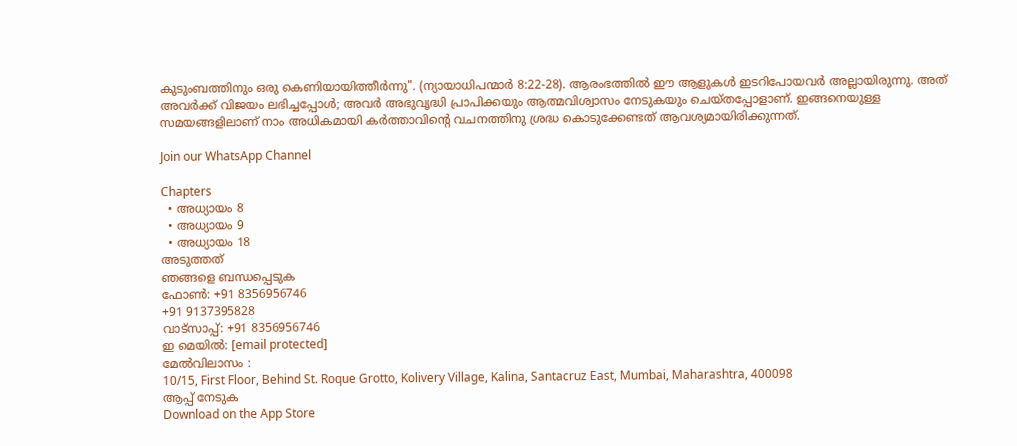കുടുംബത്തിനും ഒരു കെണിയായിത്തീർന്നു". (ന്യായാധിപന്മാര്‍ 8:22-28). ആരംഭത്തില്‍ ഈ ആളുകള്‍ ഇടറിപോയവര്‍ അല്ലായിരുന്നു. അത് അവര്‍ക്ക് വിജയം ലഭിച്ചപ്പോള്‍; അവര്‍ അഭുവൃദ്ധി പ്രാപിക്കയും ആത്മവിശ്വാസം നേടുകയും ചെയ്തപ്പോളാണ്. ഇങ്ങനെയുള്ള സമയങ്ങളിലാണ് നാം അധികമായി കര്‍ത്താവിന്‍റെ വചനത്തിനു ശ്രദ്ധ കൊടുക്കേണ്ടത് ആവശ്യമായിരിക്കുന്നത്.

Join our WhatsApp Channel

Chapters
  • അധ്യായം 8
  • അധ്യായം 9
  • അധ്യായം 18
അടുത്തത്‌
ഞങ്ങളെ ബന്ധപ്പെടുക
ഫോണ്‍: +91 8356956746
+91 9137395828
വാട്സാപ്പ്: +91 8356956746
ഇ മെയില്‍: [email protected]
മേല്‍വിലാസം :
10/15, First Floor, Behind St. Roque Grotto, Kolivery Village, Kalina, Santacruz East, Mumbai, Maharashtra, 400098
ആപ്പ് നേടുക
Download on the App Store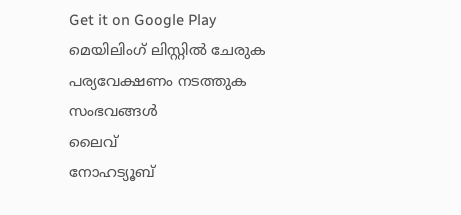Get it on Google Play
മെയിലിംഗ് ലിസ്റ്റിൽ ചേരുക
പര്യവേക്ഷണം നടത്തുക
സംഭവങ്ങള്‍
ലൈവ്
നോഹട്യൂബ്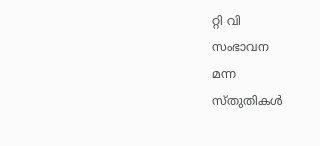റ്റി വി
സംഭാവന
മന്ന
സ്തുതികള്‍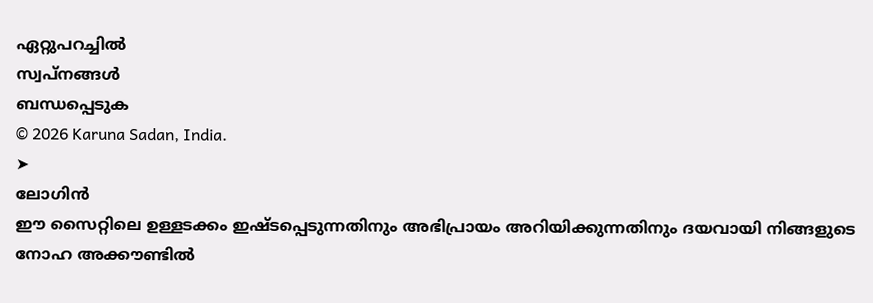ഏറ്റുപറച്ചില്‍
സ്വപ്‌നങ്ങള്‍
ബന്ധപ്പെടുക
© 2026 Karuna Sadan, India.
➤
ലോഗിൻ
ഈ സൈറ്റിലെ ഉള്ളടക്കം ഇഷ്ടപ്പെടുന്നതിനും അഭിപ്രായം അറിയിക്കുന്നതിനും ദയവായി നിങ്ങളുടെ നോഹ അക്കൗണ്ടില്‍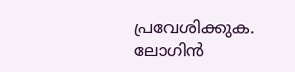പ്രവേശിക്കുക.
ലോഗിൻ